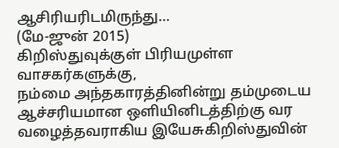ஆசிரியரிடமிருந்து…
(மே-ஜுன் 2015)
கிறிஸ்துவுக்குள் பிரியமுள்ள வாசகர்களுக்கு,
நம்மை அந்தகாரத்தினின்று தம்முடைய ஆச்சரியமான ஒளியினிடத்திற்கு வர வழைத்தவராகிய இயேசுகிறிஸ்துவின்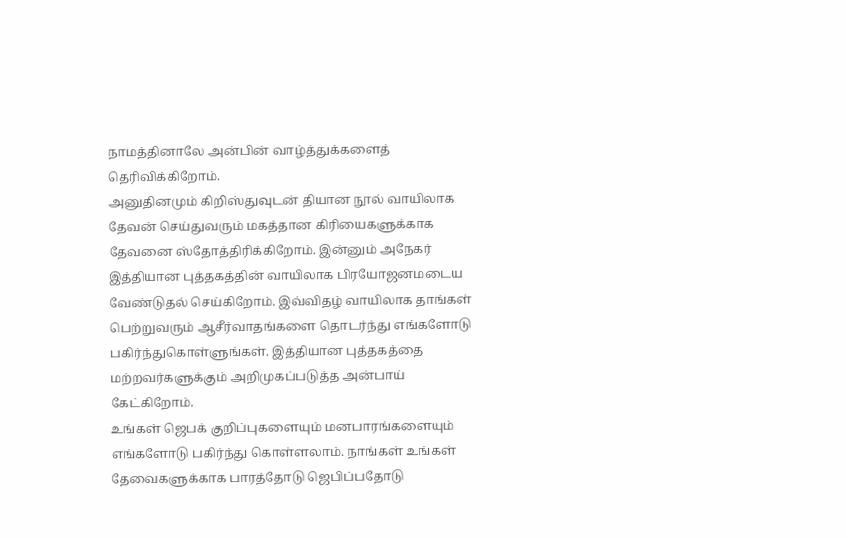நாமத்தினாலே அன்பின் வாழ்த்துக்களைத் தெரிவிக்கிறோம்.
அனுதினமும் கிறிஸ்துவுடன் தியான நூல் வாயிலாக தேவன் செய்துவரும் மகத்தான கிரியைகளுக்காக தேவனை ஸ்தோத்திரிக்கிறோம். இன்னும் அநேகர் இத்தியான புத்தகத்தின் வாயிலாக பிரயோஜனமடைய வேண்டுதல் செய்கிறோம். இவ்விதழ் வாயிலாக தாங்கள் பெற்றுவரும் ஆசீர்வாதங்களை தொடர்ந்து எங்களோடு பகிர்ந்துகொள்ளுங்கள். இத்தியான புத்தகத்தை மற்றவர்களுக்கும் அறிமுகப்படுத்த அன்பாய் கேட்கிறோம்.
உங்கள் ஜெபக் குறிப்புகளையும் மனபாரங்களையும் எங்களோடு பகிர்ந்து கொள்ளலாம். நாங்கள் உங்கள் தேவைகளுக்காக பாரத்தோடு ஜெபிப்பதோடு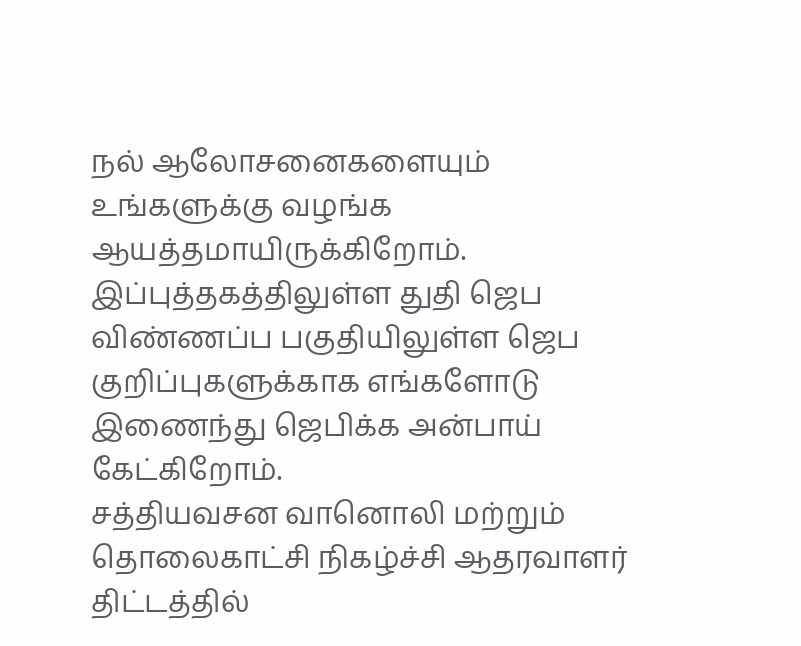நல் ஆலோசனைகளையும் உங்களுக்கு வழங்க ஆயத்தமாயிருக்கிறோம். இப்புத்தகத்திலுள்ள துதி ஜெப விண்ணப்ப பகுதியிலுள்ள ஜெப குறிப்புகளுக்காக எங்களோடு இணைந்து ஜெபிக்க அன்பாய் கேட்கிறோம்.
சத்தியவசன வானொலி மற்றும் தொலைகாட்சி நிகழ்ச்சி ஆதரவாளர் திட்டத்தில்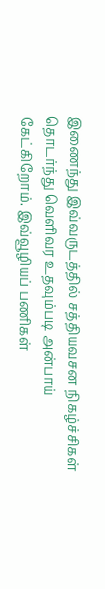இணைந்து இவ்வருடத்தில் சத்தியவசன நிகழ்ச்சிகள் தொடர்ந்து வெளிவர உதவும்படி அன்பாய் கேட்கிறோம். இவ்வூழியப் பணிகள்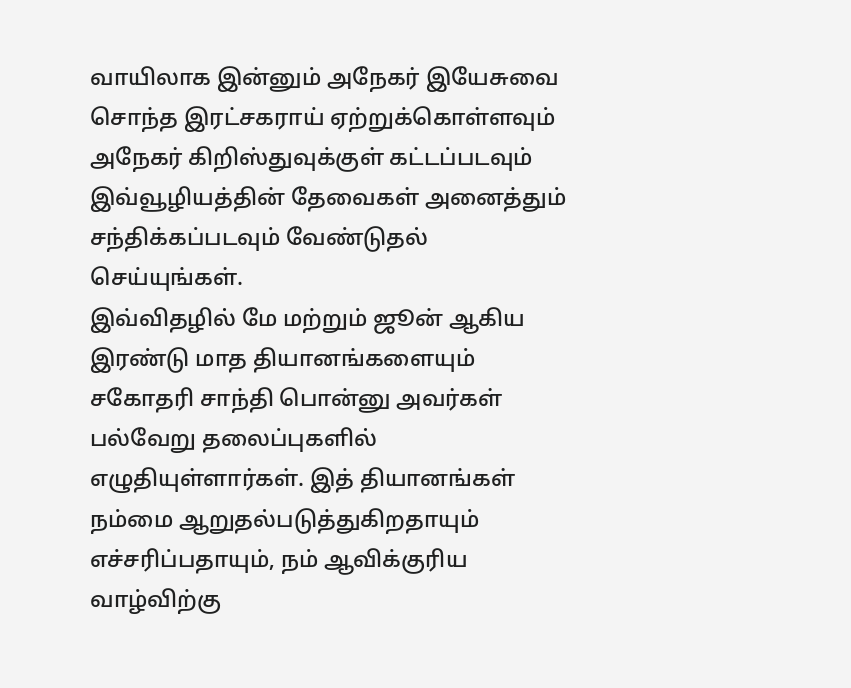வாயிலாக இன்னும் அநேகர் இயேசுவை சொந்த இரட்சகராய் ஏற்றுக்கொள்ளவும் அநேகர் கிறிஸ்துவுக்குள் கட்டப்படவும் இவ்வூழியத்தின் தேவைகள் அனைத்தும் சந்திக்கப்படவும் வேண்டுதல் செய்யுங்கள்.
இவ்விதழில் மே மற்றும் ஜூன் ஆகிய இரண்டு மாத தியானங்களையும் சகோதரி சாந்தி பொன்னு அவர்கள் பல்வேறு தலைப்புகளில் எழுதியுள்ளார்கள். இத் தியானங்கள் நம்மை ஆறுதல்படுத்துகிறதாயும் எச்சரிப்பதாயும், நம் ஆவிக்குரிய வாழ்விற்கு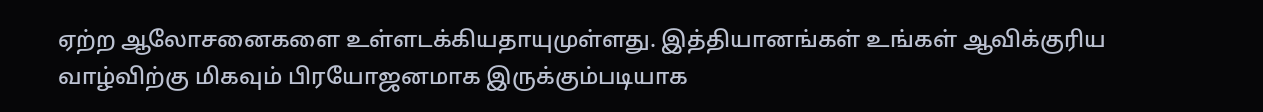ஏற்ற ஆலோசனைகளை உள்ளடக்கியதாயுமுள்ளது. இத்தியானங்கள் உங்கள் ஆவிக்குரிய வாழ்விற்கு மிகவும் பிரயோஜனமாக இருக்கும்படியாக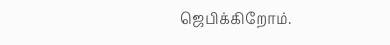ஜெபிக்கிறோம்.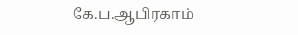கே.ப.ஆபிரகாம்